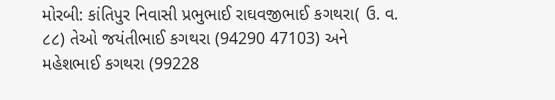મોરબી: કાંતિપુર નિવાસી પ્રભુભાઈ રાઘવજીભાઈ કગથરા( ઉ. વ. ૮૮) તેઓ જયંતીભાઈ કગથરા (94290 47103) અને મહેશભાઈ કગથરા (99228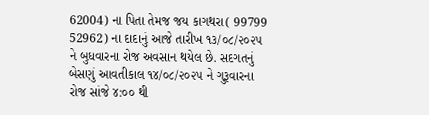62004) ના પિતા તેમજ જય કાગથરા( 99799 52962) ના દાદાનું આજે તારીખ ૧૩/૦૮/૨૦૨૫ ને બુધવારના રોજ અવસાન થયેલ છે. સદગતનું બેસણું આવતીકાલ ૧૪/૦૮/૨૦૨૫ ને ગુરૂવારના રોજ સાંજે ૪:૦૦ થી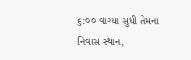૬:૦૦ વાગ્યા સુધી તેમના નિવાસ સ્થાન,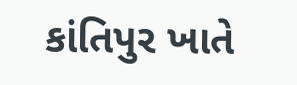કાંતિપુર ખાતે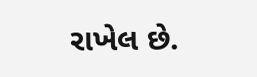રાખેલ છે.